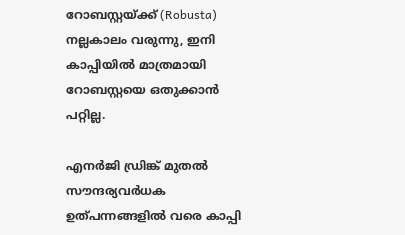റോബസ്റ്റയ്ക്ക് (Robusta) നല്ലകാലം വരുന്നു, ഇനി കാപ്പിയില്‍ മാത്രമായി റോബസ്റ്റയെ ഒതുക്കാന്‍ പറ്റില്ല.

എനര്‍ജി ഡ്രിങ്ക് മുതല്‍ സൗന്ദര്യവര്‍ധക ഉത്പന്നങ്ങളില്‍ വരെ കാപ്പി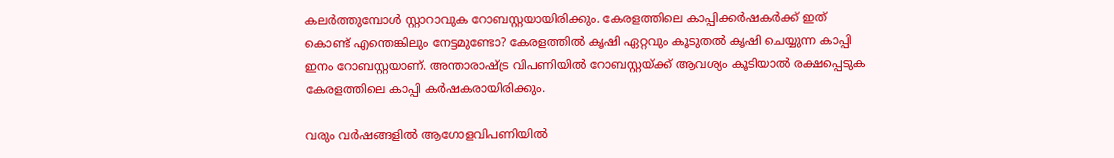കലര്‍ത്തുമ്പോള്‍ സ്റ്റാറാവുക റോബസ്റ്റയായിരിക്കും. കേരളത്തിലെ കാപ്പിക്കര്‍ഷകര്‍ക്ക് ഇത് കൊണ്ട് എന്തെങ്കിലും നേട്ടമുണ്ടോ? കേരളത്തില്‍ കൃഷി ഏറ്റവും കൂടുതല്‍ കൃഷി ചെയ്യുന്ന കാപ്പി ഇനം റോബസ്റ്റയാണ്. അന്താരാഷ്ട്ര വിപണിയില്‍ റോബസ്റ്റയ്ക്ക് ആവശ്യം കൂടിയാല്‍ രക്ഷപ്പെടുക കേരളത്തിലെ കാപ്പി കര്‍ഷകരായിരിക്കും.

വരും വര്‍ഷങ്ങളില്‍ ആഗോളവിപണിയില്‍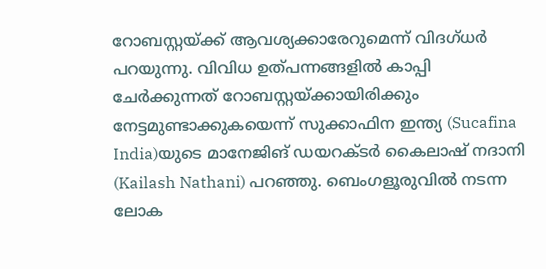റോബസ്റ്റയ്ക്ക് ആവശ്യക്കാരേറുമെന്ന് വിദഗ്ധര്‍ പറയുന്നു. വിവിധ ഉത്പന്നങ്ങളില്‍ കാപ്പി ചേര്‍ക്കുന്നത് റോബസ്റ്റയ്ക്കായിരിക്കും നേട്ടമുണ്ടാക്കുകയെന്ന് സുക്കാഫിന ഇന്ത്യ (Sucafina India)യുടെ മാനേജിങ് ഡയറക്ടര്‍ കൈലാഷ് നദാനി (Kailash Nathani) പറഞ്ഞു. ബെംഗളൂരുവില്‍ നടന്ന ലോക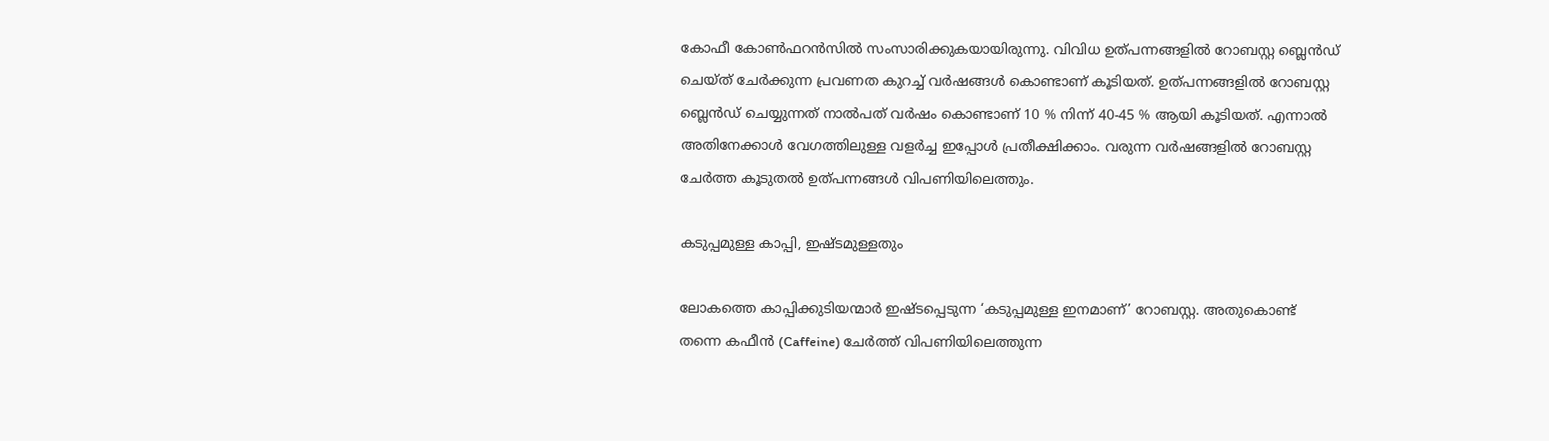കോഫീ കോണ്‍ഫറന്‍സില്‍ സംസാരിക്കുകയായിരുന്നു. വിവിധ ഉത്പന്നങ്ങളില്‍ റോബസ്റ്റ ബ്ലെന്‍ഡ് ചെയ്ത് ചേര്‍ക്കുന്ന പ്രവണത കുറച്ച് വര്‍ഷങ്ങള്‍ കൊണ്ടാണ് കൂടിയത്. ഉത്പന്നങ്ങളില്‍ റോബസ്റ്റ ബ്ലെന്‍ഡ് ചെയ്യുന്നത് നാല്‍പത് വര്‍ഷം കൊണ്ടാണ് 10 % നിന്ന് 40-45 % ആയി കൂടിയത്. എന്നാല്‍ അതിനേക്കാള്‍ വേഗത്തിലുള്ള വളര്‍ച്ച ഇപ്പോള്‍ പ്രതീക്ഷിക്കാം. വരുന്ന വര്‍ഷങ്ങളില്‍ റോബസ്റ്റ ചേര്‍ത്ത കൂടുതല്‍ ഉത്പന്നങ്ങള്‍ വിപണിയിലെത്തും.

കടുപ്പമുള്ള കാപ്പി, ഇഷ്ടമുള്ളതും

ലോകത്തെ കാപ്പിക്കുടിയന്മാര്‍ ഇഷ്ടപ്പെടുന്ന ‘കടുപ്പമുള്ള ഇനമാണ്’ റോബസ്റ്റ. അതുകൊണ്ട് തന്നെ കഫീന്‍ (Caffeine) ചേര്‍ത്ത് വിപണിയിലെത്തുന്ന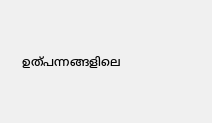ഉത്പന്നങ്ങളിലെ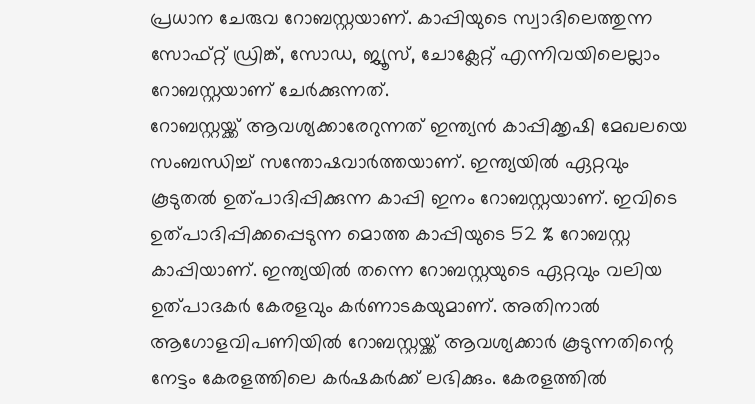പ്രധാന ചേരുവ റോബസ്റ്റയാണ്. കാപ്പിയുടെ സ്വാദിലെത്തുന്ന സോഫ്റ്റ് ഡ്രിങ്ക്, സോഡ, ജ്യൂസ്, ചോക്ലേറ്റ് എന്നിവയിലെല്ലാം റോബസ്റ്റയാണ് ചേര്‍ക്കുന്നത്.
റോബസ്റ്റയ്ക്ക് ആവശ്യക്കാരേറുന്നത് ഇന്ത്യന്‍ കാപ്പിക്കൃഷി മേഖലയെ സംബന്ധിച്ച് സന്തോഷവാര്‍ത്തയാണ്. ഇന്ത്യയില്‍ ഏറ്റവും കൂടുതല്‍ ഉത്പാദിപ്പിക്കുന്ന കാപ്പി ഇനം റോബസ്റ്റയാണ്. ഇവിടെ ഉത്പാദിപ്പിക്കപ്പെടുന്ന മൊത്ത കാപ്പിയുടെ 52 % റോബസ്റ്റ കാപ്പിയാണ്. ഇന്ത്യയില്‍ തന്നെ റോബസ്റ്റയുടെ ഏറ്റവും വലിയ ഉത്പാദകര്‍ കേരളവും കര്‍ണാടകയുമാണ്. അതിനാല്‍ ആഗോളവിപണിയില്‍ റോബസ്റ്റയ്ക്ക് ആവശ്യക്കാര്‍ കൂടുന്നതിന്റെ നേട്ടം കേരളത്തിലെ കര്‍ഷകര്‍ക്ക് ലഭിക്കും. കേരളത്തില്‍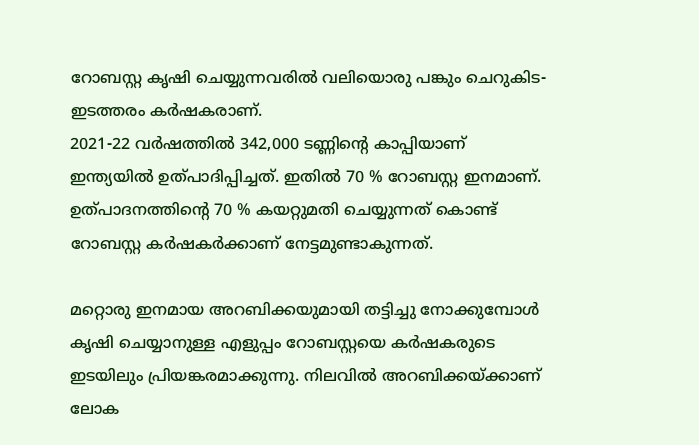റോബസ്റ്റ കൃഷി ചെയ്യുന്നവരില്‍ വലിയൊരു പങ്കും ചെറുകിട-ഇടത്തരം കര്‍ഷകരാണ്.
2021-22 വര്‍ഷത്തില്‍ 342,000 ടണ്ണിന്റെ കാപ്പിയാണ് ഇന്ത്യയില്‍ ഉത്പാദിപ്പിച്ചത്. ഇതില്‍ 70 % റോബസ്റ്റ ഇനമാണ്. ഉത്പാദനത്തിന്റെ 70 % കയറ്റുമതി ചെയ്യുന്നത് കൊണ്ട് റോബസ്റ്റ കര്‍ഷകര്‍ക്കാണ് നേട്ടമുണ്ടാകുന്നത്.

മറ്റൊരു ഇനമായ അറബിക്കയുമായി തട്ടിച്ചു നോക്കുമ്പോള്‍ കൃഷി ചെയ്യാനുള്ള എളുപ്പം റോബസ്റ്റയെ കര്‍ഷകരുടെ ഇടയിലും പ്രിയങ്കരമാക്കുന്നു. നിലവില്‍ അറബിക്കയ്ക്കാണ് ലോക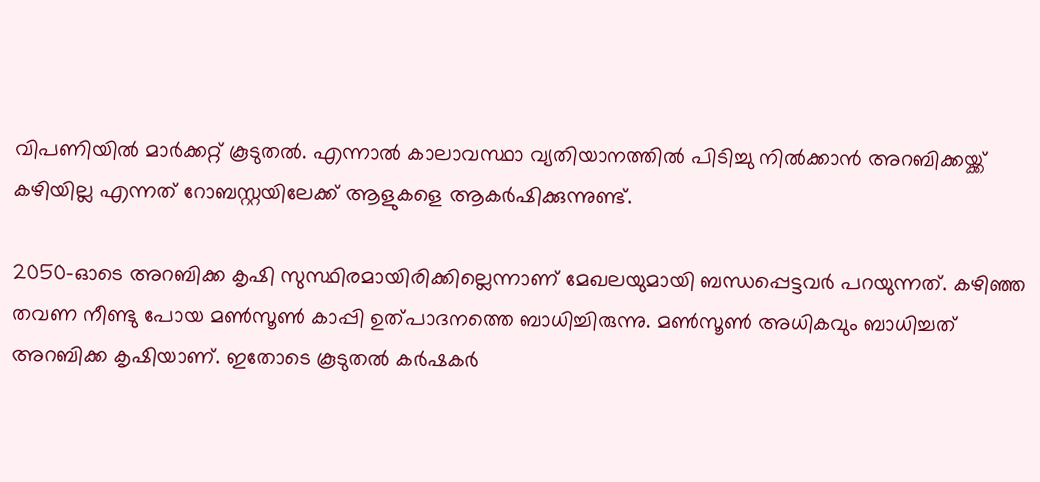വിപണിയില്‍ മാര്‍ക്കറ്റ് കൂടുതല്‍. എന്നാല്‍ കാലാവസ്ഥാ വ്യതിയാനത്തില്‍ പിടിച്ചു നില്‍ക്കാന്‍ അറബിക്കയ്ക്ക് കഴിയില്ല എന്നത് റോബസ്റ്റയിലേക്ക് ആളുകളെ ആകര്‍ഷിക്കുന്നുണ്ട്.

2050-ഓടെ അറബിക്ക കൃഷി സുസ്ഥിരമായിരിക്കില്ലെന്നാണ് മേഖലയുമായി ബന്ധപ്പെട്ടവര്‍ പറയുന്നത്. കഴിഞ്ഞ തവണ നീണ്ടു പോയ മണ്‍സൂണ്‍ കാപ്പി ഉത്പാദനത്തെ ബാധിച്ചിരുന്നു. മണ്‍സൂണ്‍ അധികവും ബാധിച്ചത് അറബിക്ക കൃഷിയാണ്. ഇതോടെ കൂടുതല്‍ കര്‍ഷകര്‍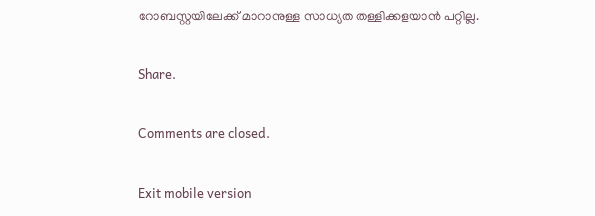റോബസ്റ്റയിലേക്ക് മാറാനുള്ള സാധ്യത തള്ളിക്കളയാന്‍ പറ്റില്ല.

Share.

Comments are closed.

Exit mobile version